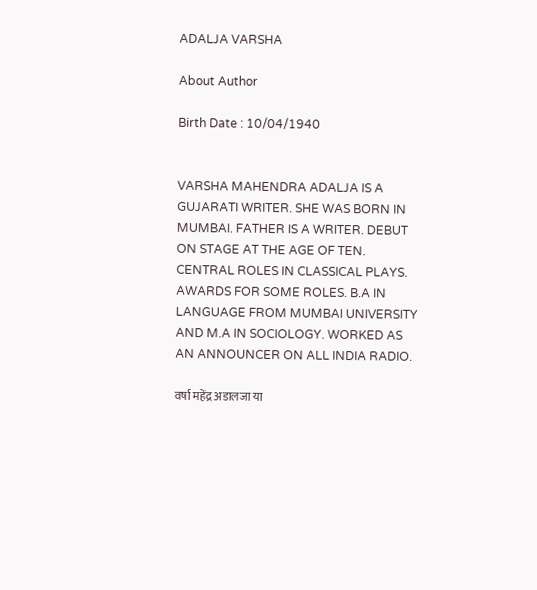ADALJA VARSHA

About Author

Birth Date : 10/04/1940


VARSHA MAHENDRA ADALJA IS A GUJARATI WRITER. SHE WAS BORN IN MUMBAI. FATHER IS A WRITER. DEBUT ON STAGE AT THE AGE OF TEN. CENTRAL ROLES IN CLASSICAL PLAYS. AWARDS FOR SOME ROLES. B.A IN LANGUAGE FROM MUMBAI UNIVERSITY AND M.A IN SOCIOLOGY. WORKED AS AN ANNOUNCER ON ALL INDIA RADIO.

वर्षा महेंद्र अडालजा या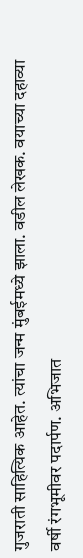गुजराती साहित्यिक आहेत. त्यांचा जन्म मुंबईमध्ये झाला. वडील लेखक. वयाच्या दहाव्या वर्षी रंगभूमीवर पदार्पण. अभिजात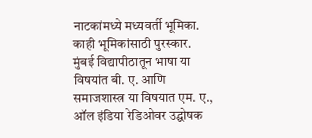नाटकांमध्ये मध्यवर्ती भूमिका. काही भूमिकांसाठी पुरस्कार. मुंबई विद्यापीठातून भाषा या विषयांत बी. ए. आणि समाजशास्त्र या विषयात एम. ए., ऑल इंडिया रेडिओवर उद्घोषक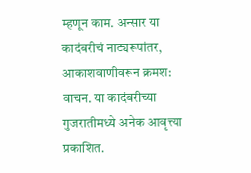म्हणून काम. अन्सार या कादंबरीचं नाट्यरूपांतर, आकाशवाणीवरून क्रमश: वाचन. या कादंबरीच्या गुजरातीमध्ये अनेक आवृत्त्या प्रकाशित.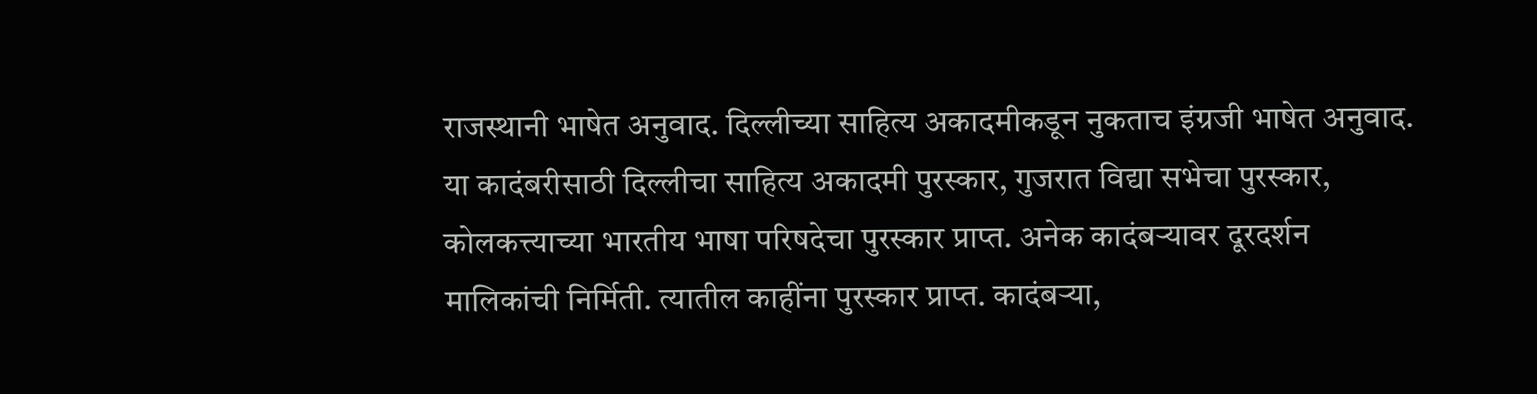राजस्थानी भाषेत अनुवाद. दिल्लीच्या साहित्य अकादमीकडून नुकताच इंग्रजी भाषेत अनुवाद. या कादंबरीसाठी दिल्लीचा साहित्य अकादमी पुरस्कार, गुजरात विद्या सभेचा पुरस्कार, कोलकत्त्याच्या भारतीय भाषा परिषदेचा पुरस्कार प्राप्त. अनेक कादंबऱ्यावर दूरदर्शन मालिकांची निर्मिती. त्यातील काहींना पुरस्कार प्राप्त. कादंबऱ्या,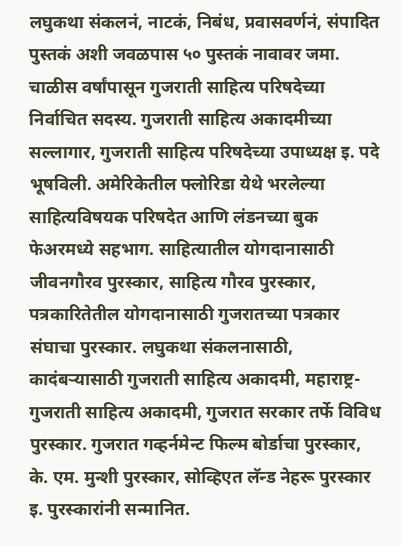लघुकथा संकलनं, नाटकं, निबंध, प्रवासवर्णनं, संपादित पुस्तकं अशी जवळपास ५० पुस्तकं नावावर जमा. चाळीस वर्षांपासून गुजराती साहित्य परिषदेच्या निर्वाचित सदस्य. गुजराती साहित्य अकादमीच्या सल्लागार, गुजराती साहित्य परिषदेच्या उपाध्यक्ष इ. पदे भूषविली. अमेरिकेतील फ्लोरिडा येथे भरलेल्या साहित्यविषयक परिषदेत आणि लंडनच्या बुक फेअरमध्ये सहभाग. साहित्यातील योगदानासाठी जीवनगौरव पुरस्कार, साहित्य गौरव पुरस्कार, पत्रकारितेतील योगदानासाठी गुजरातच्या पत्रकार संघाचा पुरस्कार. लघुकथा संकलनासाठी, कादंबऱ्यासाठी गुजराती साहित्य अकादमी, महाराष्ट्र-गुजराती साहित्य अकादमी, गुजरात सरकार तर्फे विविध पुरस्कार. गुजरात गव्हर्नमेन्ट फिल्म बोर्डाचा पुरस्कार, के. एम. मुन्शी पुरस्कार, सोव्हिएत लॅन्ड नेहरू पुरस्कार इ. पुरस्कारांनी सन्मानित.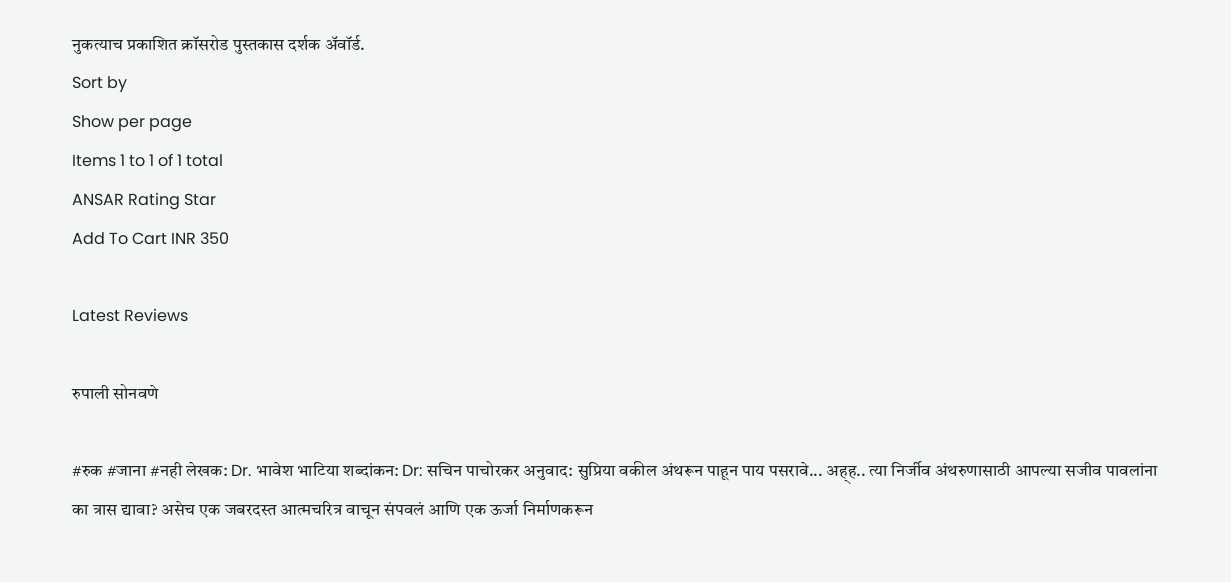नुकत्याच प्रकाशित क्रॉसरोड पुस्तकास दर्शक अ‍ॅवॉर्ड.
Sort by
Show per page
Items 1 to 1 of 1 total
ANSAR Rating Star
Add To Cart INR 350

Latest Reviews

रुपाली सोनवणे

#रुक #जाना #नही लेखक: Dr. भावेश भाटिया शब्दांकन: Dr: सचिन पाचोरकर अनुवाद: सुप्रिया वकील अंथरून पाहून पाय पसरावे... अह्ह.. त्या निर्जीव अंथरुणासाठी आपल्या सजीव पावलांना का त्रास द्यावा? असेच एक जबरदस्त आत्मचरित्र वाचून संपवलं आणि एक ऊर्जा निर्माणकरून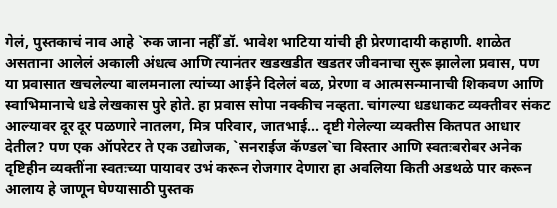गेलं, पुस्तकाचं नाव आहे `रुक जाना नहीँ डॉ. भावेश भाटिया यांची ही प्रेरणादायी कहाणी. शाळेत असताना आलेलं अकाली अंधत्व आणि त्यानंतर खडखडीत खडतर जीवनाचा सुरू झालेला प्रवास, पण या प्रवासात खचलेल्या बालमनाला त्यांच्या आईने दिलेलं बळ, प्रेरणा व आत्मसन्मानाची शिकवण आणि स्वाभिमानाचे धडे लेखकास पुरे होते. हा प्रवास सोपा नक्कीच नव्हता. चांगल्या धडधाकट व्यक्तीवर संकट आल्यावर दूर दूर पळणारे नातलग, मित्र परिवार, जातभाई... दृष्टी गेलेल्या व्यक्तीस कितपत आधार देतील? पण एक ऑपरेटर ते एक उद्योजक, `सनराईज कॅण्डल`चा विस्तार आणि स्वतःबरोबर अनेक दृष्टिहीन व्यक्तींना स्वतःच्या पायावर उभं करून रोजगार देणारा हा अवलिया किती अडथळे पार करून आलाय हे जाणून घेण्यासाठी पुस्तक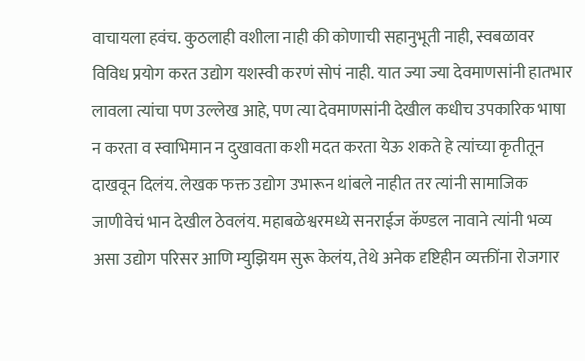वाचायला हवंच. कुठलाही वशीला नाही की कोणाची सहानुभूती नाही, स्वबळावर विविध प्रयोग करत उद्योग यशस्वी करणं सोपं नाही. यात ज्या ज्या देवमाणसांनी हातभार लावला त्यांचा पण उल्लेख आहे, पण त्या देवमाणसांनी देखील कधीच उपकारिक भाषा न करता व स्वाभिमान न दुखावता कशी मदत करता येऊ शकते हे त्यांच्या कृतीतून दाखवून दिलंय. लेखक फक्त उद्योग उभारून थांबले नाहीत तर त्यांनी सामाजिक जाणीवेचं भान देखील ठेवलंय. महाबळेश्वरमध्ये सनराईज कॅण्डल नावाने त्यांनी भव्य असा उद्योग परिसर आणि म्युझियम सुरू केलंय, तेथे अनेक दृष्टिहीन व्यक्तींना रोजगार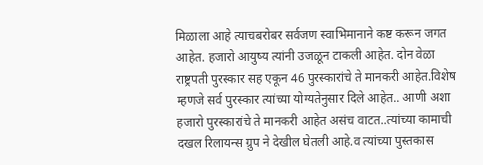मिळाला आहे त्याचबरोबर सर्वजण स्वाभिमानाने कष्ट करून जगत आहेत. हजारो आयुष्य त्यांनी उजळून टाकली आहेत. दोन वेळा राष्ट्रपती पुरस्कार सह एकून 46 पुरस्कारांचे ते मानकरी आहेत.विशेष म्हणजे सर्व पुरस्कार त्यांच्या योग्यतेनुसार दिले आहेत.. आणी अशा हजारो पुरस्कारांचे ते मानकरी आहेत असंच वाटत..त्यांच्या कामाची दखल रिलायन्स ग्रुप ने देखील घेतली आहे.व त्यांच्या पुस्तकास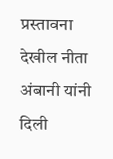प्रस्तावना देखील नीता अंबानी यांनी दिली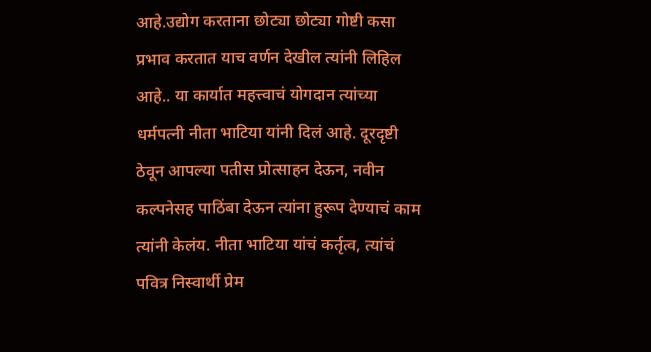आहे.उद्योग करताना छोट्या छोट्या गोष्टी कसा प्रभाव करतात याच वर्णन देखील त्यांनी लिहिल आहे.. या कार्यात महत्त्वाचं योगदान त्यांच्या धर्मपत्नी नीता भाटिया यांनी दिलं आहे. दूरदृष्टी ठेवून आपल्या पतीस प्रोत्साहन देऊन, नवीन कल्पनेसह पाठिंबा देऊन त्यांना हुरूप देण्याचं काम त्यांनी केलंय. नीता भाटिया यांचं कर्तृत्व, त्यांचं पवित्र निस्वार्थी प्रेम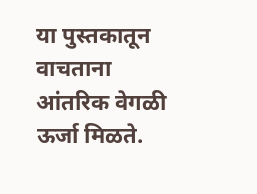या पुस्तकातून वाचताना आंतरिक वेगळी ऊर्जा मिळते.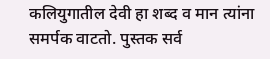कलियुगातील देवी हा शब्द व मान त्यांना समर्पक वाटतो. पुस्तक सर्व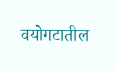वयोगटातील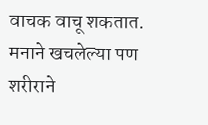वाचक वाचू शकतात. मनाने खचलेल्या पण शरीराने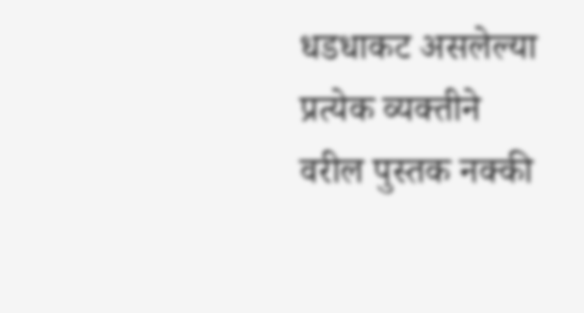धडधाकट असलेल्या प्रत्येक व्यक्तीने वरील पुस्तक नक्की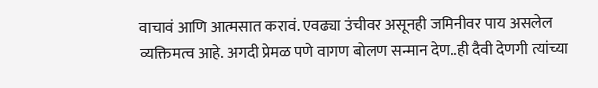वाचावं आणि आत्मसात करावं. एवढ्या उंचीवर असूनही जमिनीवर पाय असलेल व्यक्तिमत्व आहे. अगदी प्रेमळ पणे वागण बोलण सन्मान देण..ही दैवी देणगी त्यांच्या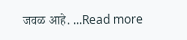जवळ आहे. ...Read more